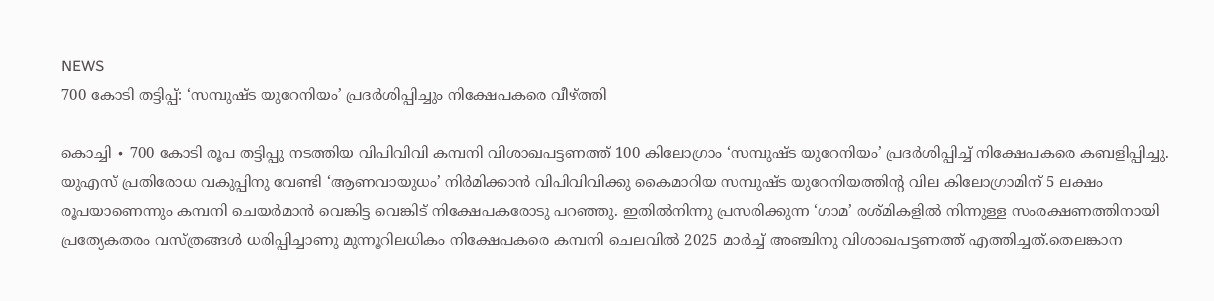NEWS
700 കോടി തട്ടിപ്പ്: ‘സമ്പുഷ്ട യുറേനിയം’ പ്രദർശിപ്പിച്ചും നിക്ഷേപകരെ വീഴ്ത്തി

കൊച്ചി ∙ 700 കോടി രൂപ തട്ടിപ്പു നടത്തിയ വിപിവിവി കമ്പനി വിശാഖപട്ടണത്ത് 100 കിലോഗ്രാം ‘സമ്പുഷ്ട യുറേനിയം’ പ്രദർശിപ്പിച്ച് നിക്ഷേപകരെ കബളിപ്പിച്ചു. യുഎസ് പ്രതിരോധ വകുപ്പിനു വേണ്ടി ‘ആണവായുധം’ നിർമിക്കാൻ വിപിവിവിക്കു കൈമാറിയ സമ്പുഷ്ട യുറേനിയത്തിന്റ വില കിലോഗ്രാമിന് 5 ലക്ഷം രൂപയാണെന്നും കമ്പനി ചെയർമാൻ വെങ്കിട്ട വെങ്കിട് നിക്ഷേപകരോടു പറഞ്ഞു. ഇതിൽനിന്നു പ്രസരിക്കുന്ന ‘ഗാമ’ രശ്മികളിൽ നിന്നുള്ള സംരക്ഷണത്തിനായി പ്രത്യേകതരം വസ്ത്രങ്ങൾ ധരിപ്പിച്ചാണു മുന്നൂറിലധികം നിക്ഷേപകരെ കമ്പനി ചെലവിൽ 2025 മാർച്ച് അഞ്ചിനു വിശാഖപട്ടണത്ത് എത്തിച്ചത്.തെലങ്കാന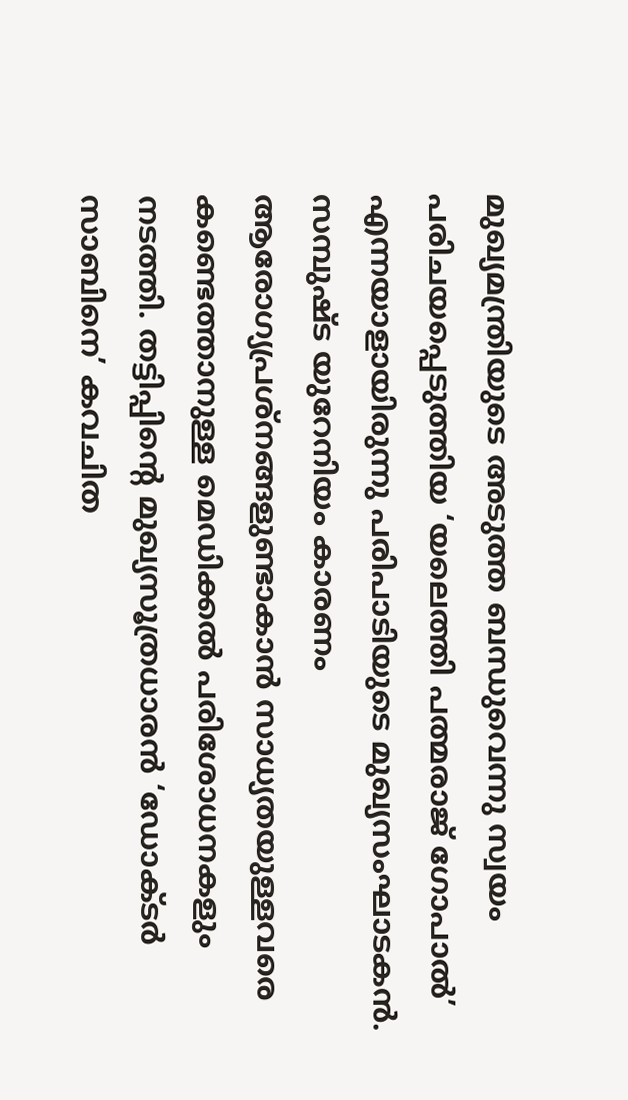മുഖ്യമന്ത്രിയുടെ അടുത്ത ബന്ധുവെന്നു സ്വയം പരിചയപ്പെടുത്തിയ ‘യലെത്തി പത്മരാജ് ഗോപാൽ’ എന്നയാളായിരുന്നു പരിപാടിയുടെ മുഖ്യസംഘാടകൻ. സമ്പുഷ്ട യുറേനിയം കാരണം ആരോഗ്യപ്രശ്നങ്ങളുണ്ടാകാൻ സാധ്യതയുള്ളവരെ കണ്ടെത്താനുള്ള മെഡിക്കൽ പരിശോധനകളും നടത്തി. തട്ടിപ്പിന്റെ മുഖ്യസൂത്രധാരൻ ‘ഡോക്ടർ സാബിനെ’ കവചിത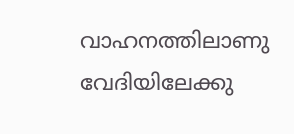വാഹനത്തിലാണു വേദിയിലേക്കു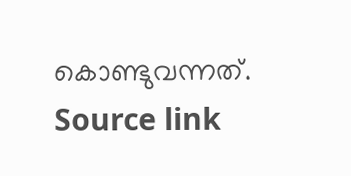കൊണ്ടുവന്നത്.
Source link